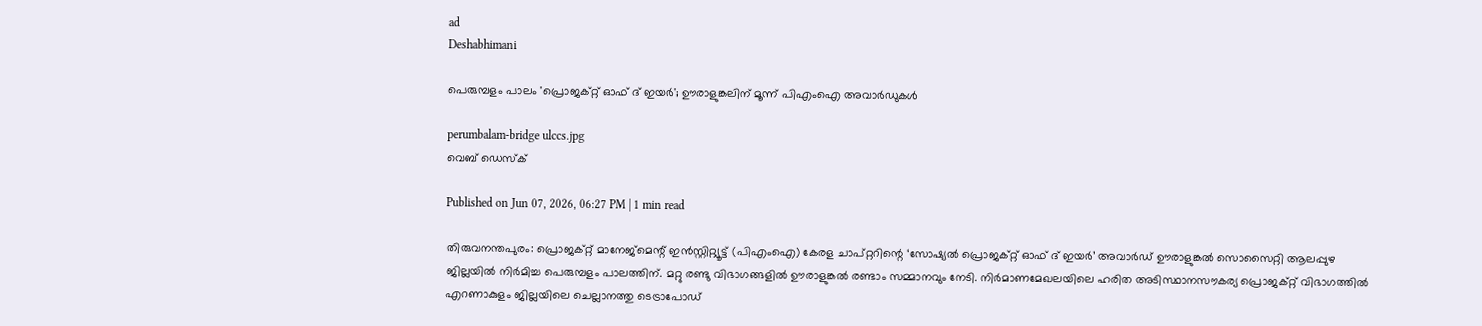ad
Deshabhimani

പെരുമ്പളം പാലം 'പ്രൊജക്റ്റ് ഓഫ് ദ് ഇയർ'; ഊരാളുങ്കലിന് മൂന്ന് പിഎംഐ അവാർഡുകൾ

perumbalam-bridge ulccs.jpg
വെബ് ഡെസ്ക്

Published on Jun 07, 2026, 06:27 PM | 1 min read

തിരുവനന്തപുരം: പ്രൊജക്റ്റ് മാനേജ്മെന്റ് ഇൻസ്റ്റിറ്റ്യൂട്ട് (പിഎംഐ) കേരള ചാപ്റ്ററിന്റെ ‘സോഷ്യൽ പ്രൊജക്റ്റ് ഓഫ് ദ് ഇയർ’ അവാർഡ് ഊരാളുങ്കൽ സൊസൈറ്റി ആലപ്പുഴ ജില്ലയിൽ നിർമിച്ച പെരുമ്പളം പാലത്തിന്. മറ്റു രണ്ടു വിഭാഗങ്ങളിൽ ഊരാളുങ്കൽ രണ്ടാം സമ്മാനവും നേടി. നിർമാണമേഖലയിലെ ഹരിത അടിസ്ഥാനസൗകര്യ പ്രൊജക്റ്റ് വിഭാഗത്തിൽ എറണാകുളം ജില്ലയിലെ ചെല്ലാനത്തു ടെട്രാപോഡ്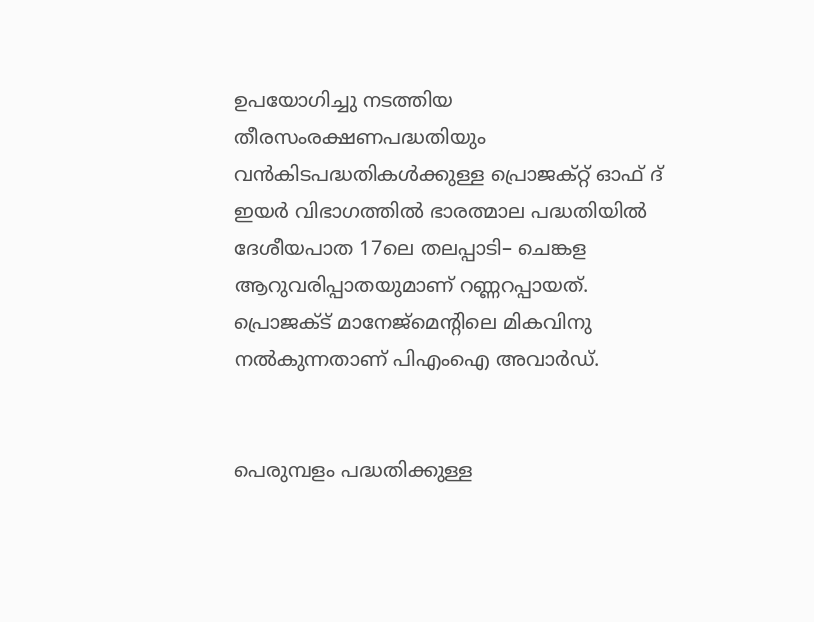ഉപയോഗിച്ചു നടത്തിയ തീരസംരക്ഷണപദ്ധതിയും വൻകിടപദ്ധതികൾക്കുള്ള പ്രൊജക്റ്റ് ഓഫ് ദ് ഇയർ വിഭാഗത്തിൽ ഭാരത്മാല പദ്ധതിയിൽ ദേശീയപാത 17ലെ തലപ്പാടി– ചെങ്കള ആറുവരിപ്പാതയുമാണ് റണ്ണറപ്പായത്. പ്രൊജക്ട് മാനേജ്മെൻ്റിലെ മികവിനു നൽകുന്നതാണ് പിഎംഐ അവാർഡ്.


പെരുമ്പളം പദ്ധതിക്കുള്ള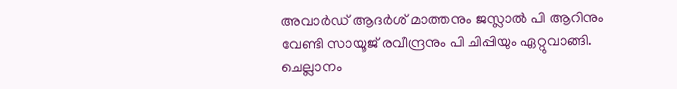അവാർഡ് ആദർശ് മാത്തനും ജസ്ലാൽ പി ആറിനും വേണ്ടി സായൂജ് രവീന്ദ്രനും പി ചിപ്പിയും ഏറ്റുവാങ്ങി. ചെല്ലാനം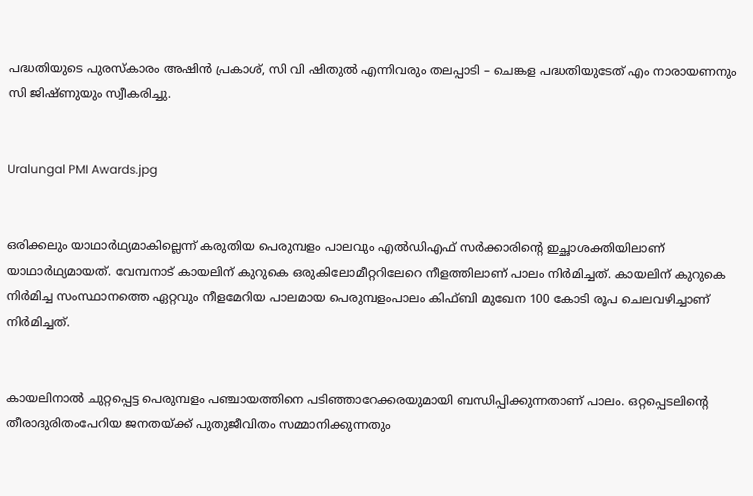പദ്ധതിയുടെ പുരസ്കാരം അഷിൻ പ്രകാശ്, സി വി ഷിതുൽ എന്നിവരും തലപ്പാടി – ചെങ്കള പദ്ധതിയുടേത് എം നാരായണനും സി ജിഷ്ണുയും സ്വീകരിച്ചു.


Uralungal PMI Awards.jpg


ഒരിക്കലും യാഥാർഥ്യമാകില്ലെന്ന്‌ കരുതിയ പെരുമ്പളം പാലവും എൽഡിഎഫ്‌ സർക്കാരിന്റെ ഇച്ഛാശക്തിയിലാണ് യാഥാർഥ്യമായത്. വേമ്പനാട്‌ കായലിന്‌ കുറുകെ ഒരുകിലോമീറ്ററിലേറെ നീളത്തിലാണ് പാലം നിർമിച്ചത്. കായലിന് കുറുകെ നിർമിച്ച സംസ്ഥാനത്തെ ഏറ്റവും നീളമേറിയ പാലമായ പെരുമ്പളംപാലം കിഫ്‌ബി മുഖേന 100 കോടി രൂപ ചെലവഴിച്ചാണ് നിർമിച്ചത്.


കായലിനാൽ ചുറ്റപ്പെട്ട പെരുമ്പളം പഞ്ചായത്തിനെ പടിഞ്ഞാറേക്കരയുമായി ബന്ധിപ്പിക്കുന്നതാണ്‌ പാലം. ഒറ്റപ്പെടലിന്റെ തീരാദുരിതംപേറിയ ജനതയ്‌ക്ക്‌ പുതുജീവിതം സമ്മാനിക്കുന്നതും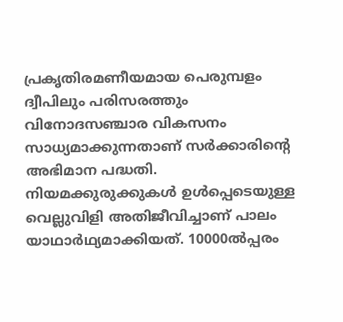പ്രകൃതിരമണീയമായ പെരുമ്പളം ദ്വീപിലും പരിസരത്തും വിനോദസഞ്ചാര വികസനം സാധ്യമാക്കുന്നതാണ്‌ സർക്കാരിന്റെ അഭിമാന പദ്ധതി. നിയമക്കുരുക്കുകൾ ഉൾപ്പെടെയുള്ള വെല്ലുവിളി അതിജീവിച്ചാണ്‌ പാലം യാഥാർഥ്യമാക്കിയത്‌. 10000ൽപ്പരം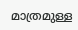മാത്രമുള്ള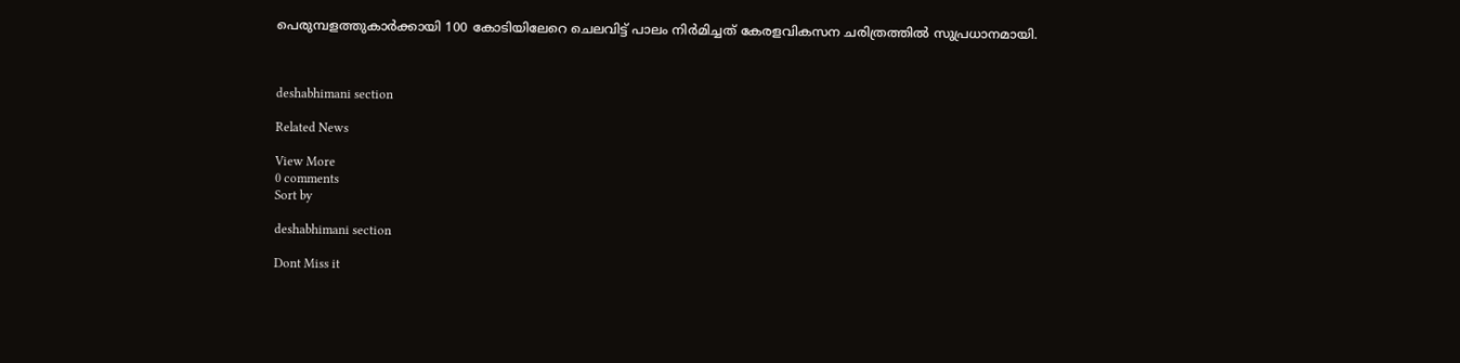പെരുമ്പളത്തുകാർക്കായി 100 കോടിയിലേറെ ചെലവിട്ട്‌ പാലം നിർമിച്ചത്‌ കേരളവികസന ചരിത്രത്തിൽ സുപ്രധാനമായി.



deshabhimani section

Related News

View More
0 comments
Sort by

deshabhimani section

Dont Miss it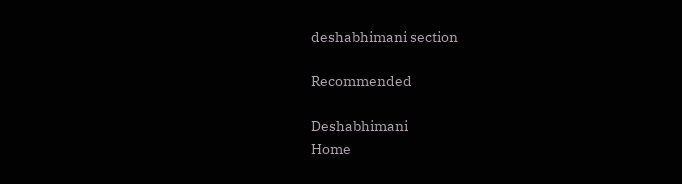deshabhimani section

Recommended

Deshabhimani
Home